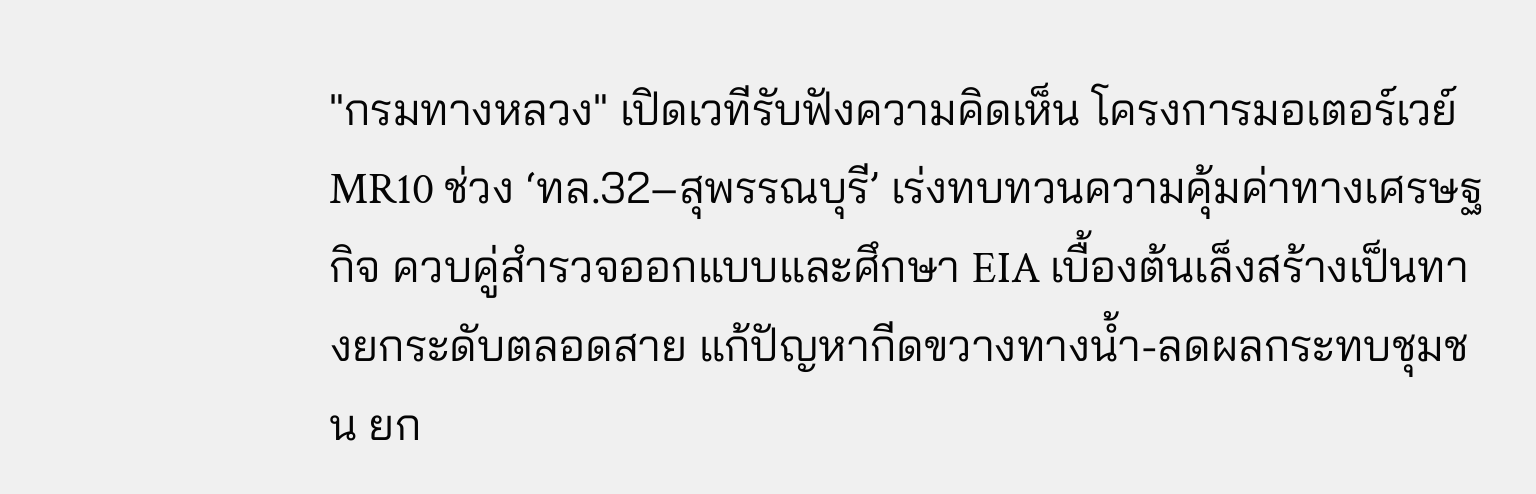"กรมทางหลวง" เปิดเวทีรับฟังความคิดเห็น โครงการมอเตอร์เวย์ MR10 ช่วง ‘ทล.32–สุพรรณบุรี’ เร่งทบทวนความคุ้มค่าทางเศรษฐกิจ ควบคู่สำรวจออกแบบและศึกษา EIA เบื้องต้นเล็งสร้างเป็นทางยกระดับตลอดสาย แก้ปัญหากีดขวางทางน้ำ-ลดผลกระทบชุมชน ยก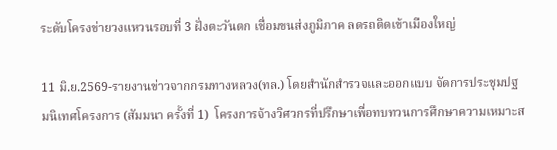ระดับโครงข่ายวงแหวนรอบที่ 3 ฝั่งตะวันตก เชื่อมขนส่งภูมิภาค ลดรถติดเข้าเมืองใหญ่

11 มิ.ย.2569-รายงานข่าวจากกรมทางหลวง(ทล.) โดยสำนักสำรวจและออกแบบ จัดการประชุมปฐมนิเทศโครงการ (สัมมนา ครั้งที่ 1)  โครงการจ้างวิศวกรที่ปรึกษาเพื่อทบทวนการศึกษาความเหมาะส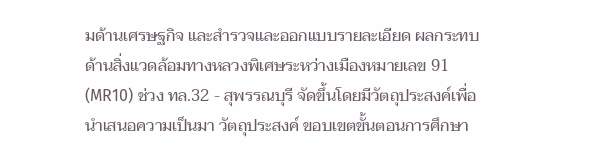มด้านเศรษฐกิจ และสำรวจและออกแบบรายละเอียด ผลกระทบด้านสิ่งแวดล้อมทางหลวงพิเศษระหว่างเมืองหมายเลข 91 (MR10) ช่วง ทล.32 - สุพรรณบุรี จัดขึ้นโดยมีวัตถุประสงค์เพื่อนำเสนอความเป็นมา วัตถุประสงค์ ขอบเขตขั้นตอนการศึกษา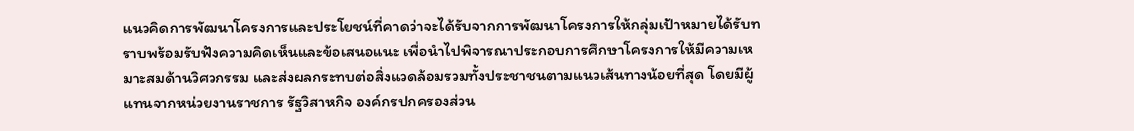แนวคิดการพัฒนาโครงการและประโยชน์ที่คาดว่าจะได้รับจากการพัฒนาโครงการให้กลุ่มเป้าหมายได้รับทราบพร้อมรับฟังความคิดเห็นและข้อเสนอแนะ เพื่อนำไปพิจารณาประกอบการศึกษาโครงการให้มีความเหมาะสมด้านวิศวกรรม และส่งผลกระทบต่อสิ่งแวดล้อมรวมทั้งประชาชนตามแนวเส้นทางน้อยที่สุด โดยมีผู้แทนจากหน่วยงานราชการ รัฐวิสาหกิจ องค์กรปกครองส่วน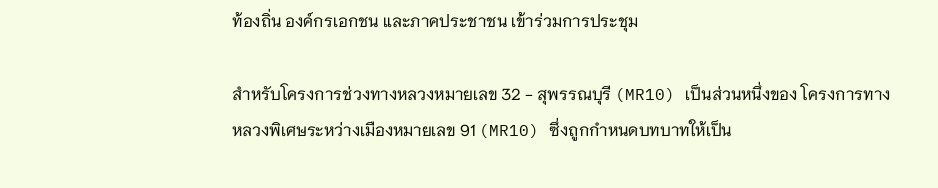ท้องถิ่น องค์กรเอกชน และภาคประชาชน เข้าร่วมการประชุม

สำหรับโครงการช่วงทางหลวงหมายเลข 32 - สุพรรณบุรี (MR10) เป็นส่วนหนึ่งของ โครงการทางหลวงพิเศษระหว่างเมืองหมายเลข 91 (MR10) ซึ่งถูกกำหนดบทบาทให้เป็น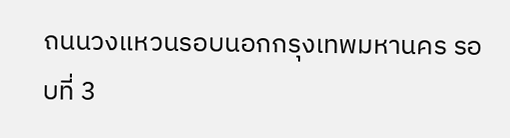ถนนวงแหวนรอบนอกกรุงเทพมหานคร รอบที่ 3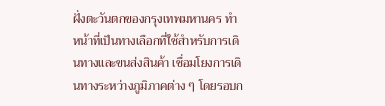ฝั่งตะวันตกของกรุงเทพมหานคร ทำหน้าที่เป็นทางเลือกที่ใช้สำหรับการเดินทางและขนส่งสินค้า เชื่อมโยงการเดินทางระหว่างภูมิภาคต่าง ๆ โดยรอบก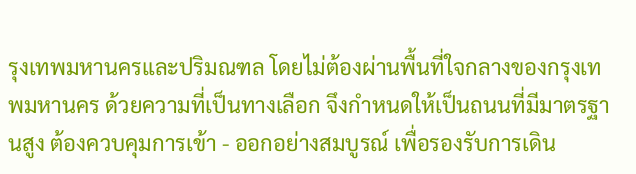รุงเทพมหานครและปริมณฑล โดยไม่ต้องผ่านพื้นที่ใจกลางของกรุงเทพมหานคร ด้วยความที่เป็นทางเลือก จึงกำหนดให้เป็นถนนที่มีมาตรฐานสูง ต้องควบคุมการเข้า - ออกอย่างสมบูรณ์ เพื่อรองรับการเดิน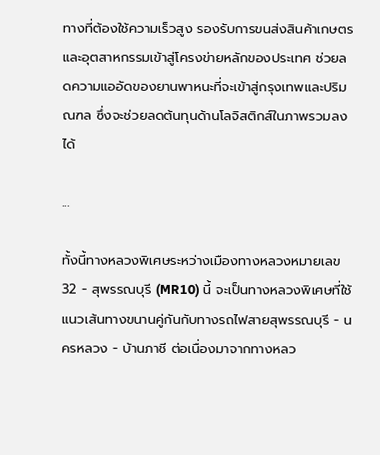ทางที่ต้องใช้ความเร็วสูง รองรับการขนส่งสินค้าเกษตรและอุตสาหกรรมเข้าสู่โครงข่ายหลักของประเทศ ช่วยลดความแออัดของยานพาหนะที่จะเข้าสู่กรุงเทพและปริมณฑล ซึ่งจะช่วยลดต้นทุนด้านโลจิสติกส์ในภาพรวมลงได้

...

ทั้งนี้ทางหลวงพิเศษระหว่างเมืองทางหลวงหมายเลข 32 - สุพรรณบุรี (MR10) นี้ จะเป็นทางหลวงพิเศษที่ใช้แนวเส้นทางขนานคู่กันกับทางรถไฟสายสุพรรณบุรี - นครหลวง - บ้านภาชี ต่อเนื่องมาจากทางหลว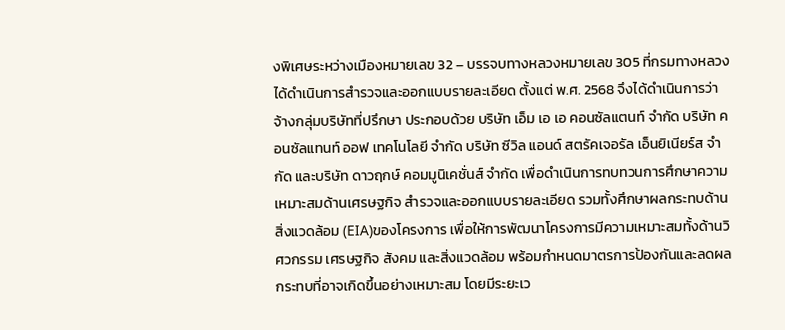งพิเศษระหว่างเมืองหมายเลข 32 – บรรจบทางหลวงหมายเลข 305 ที่กรมทางหลวงได้ดำเนินการสำรวจและออกแบบรายละเอียด ตั้งแต่ พ.ศ. 2568 จึงได้ดำเนินการว่าจ้างกลุ่มบริษัทที่ปรึกษา ประกอบด้วย บริษัท เอ็ม เอ เอ คอนซัลแตนท์ จำกัด บริษัท คอนซัลแทนท์ ออฟ เทคโนโลยี จำกัด บริษัท ซีวิล แอนด์ สตรัคเจอรัล เอ็นยิเนียร์ส จำกัด และบริษัท ดาวฤกษ์ คอมมูนิเคชั่นส์ จำกัด เพื่อดำเนินการทบทวนการศึกษาความเหมาะสมด้านเศรษฐกิจ สำรวจและออกแบบรายละเอียด รวมทั้งศึกษาผลกระทบด้านสิ่งแวดล้อม (EIA)ของโครงการ เพื่อให้การพัฒนาโครงการมีความเหมาะสมทั้งด้านวิศวกรรม เศรษฐกิจ สังคม และสิ่งแวดล้อม พร้อมกำหนดมาตรการป้องกันและลดผลกระทบที่อาจเกิดขึ้นอย่างเหมาะสม โดยมีระยะเว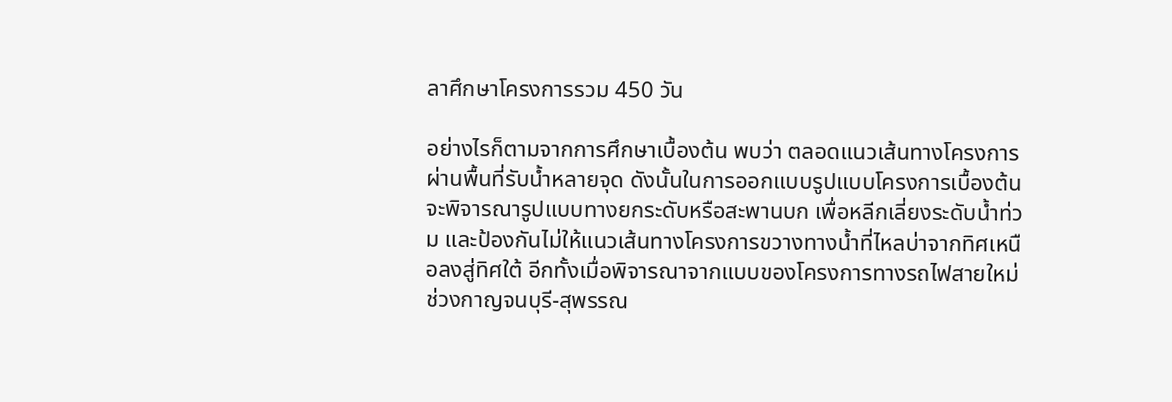ลาศึกษาโครงการรวม 450 วัน

อย่างไรก็ตามจากการศึกษาเบื้องต้น พบว่า ตลอดแนวเส้นทางโครงการผ่านพื้นที่รับน้ำหลายจุด ดังนั้นในการออกแบบรูปแบบโครงการเบื้องต้นจะพิจารณารูปแบบทางยกระดับหรือสะพานบก เพื่อหลีกเลี่ยงระดับน้ำท่วม และป้องกันไม่ให้แนวเส้นทางโครงการขวางทางน้ำที่ไหลบ่าจากทิศเหนือลงสู่ทิศใต้ อีกทั้งเมื่อพิจารณาจากแบบของโครงการทางรถไฟสายใหม่ ช่วงกาญจนบุรี-สุพรรณ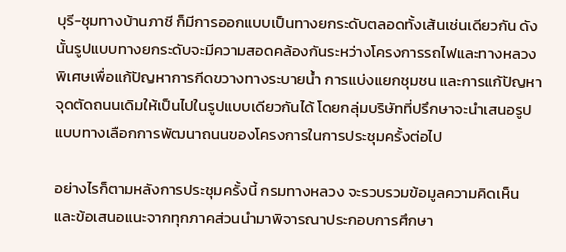บุรี-ชุมทางบ้านภาชี ก็มีการออกแบบเป็นทางยกระดับตลอดทั้งเส้นเช่นเดียวกัน ดังนั้นรูปแบบทางยกระดับจะมีความสอดคล้องกันระหว่างโครงการรถไฟและทางหลวงพิเศษเพื่อแก้ปัญหาการกีดขวางทางระบายน้ำ การแบ่งแยกชุมชน และการแก้ปัญหาจุดตัดถนนเดิมให้เป็นไปในรูปแบบเดียวกันได้ โดยกลุ่มบริษัทที่ปรึกษาจะนำเสนอรูปแบบทางเลือกการพัฒนาถนนของโครงการในการประชุมครั้งต่อไป

อย่างไรก็ตามหลังการประชุมครั้งนี้ กรมทางหลวง จะรวบรวมข้อมูลความคิดเห็น และข้อเสนอแนะจากทุกภาคส่วนนำมาพิจารณาประกอบการศึกษา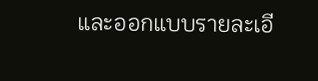และออกแบบรายละเอี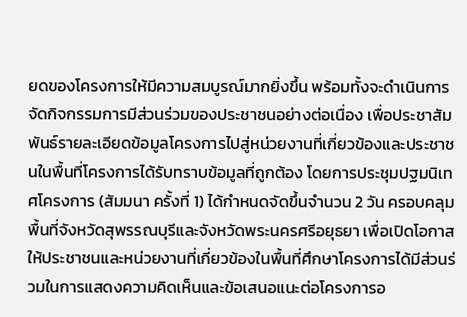ยดของโครงการให้มีความสมบูรณ์มากยิ่งขึ้น พร้อมทั้งจะดำเนินการจัดกิจกรรมการมีส่วนร่วมของประชาชนอย่างต่อเนื่อง เพื่อประชาสัมพันธ์รายละเอียดข้อมูลโครงการไปสู่หน่วยงานที่เกี่ยวข้องและประชาชนในพื้นที่โครงการได้รับทราบข้อมูลที่ถูกต้อง โดยการประชุมปฐมนิเทศโครงการ (สัมมนา ครั้งที่ 1) ได้กำหนดจัดขึ้นจำนวน 2 วัน ครอบคลุมพื้นที่จังหวัดสุพรรณบุรีและจังหวัดพระนครศรีอยุธยา เพื่อเปิดโอกาสให้ประชาชนและหน่วยงานที่เกี่ยวข้องในพื้นที่ศึกษาโครงการได้มีส่วนร่วมในการแสดงความคิดเห็นและข้อเสนอแนะต่อโครงการอ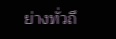ย่างทั่วถึ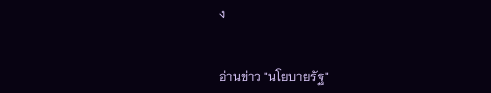ง


อ่านข่าว "นโยบายรัฐ"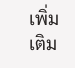เพิ่มเติม